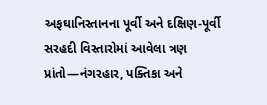અફઘાનિસ્તાનના પૂર્વી અને દક્ષિણ-પૂર્વી સરહદી વિસ્તારોમાં આવેલા ત્રણ પ્રાંતો—નંગરહાર, પક્તિકા અને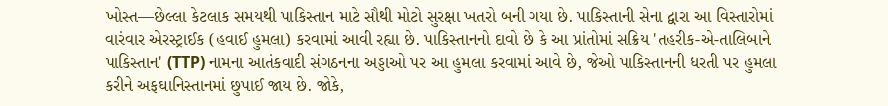ખોસ્ત—છેલ્લા કેટલાક સમયથી પાકિસ્તાન માટે સૌથી મોટો સુરક્ષા ખતરો બની ગયા છે. પાકિસ્તાની સેના દ્વારા આ વિસ્તારોમાં વારંવાર એરસ્ટ્રાઈક (હવાઈ હુમલા) કરવામાં આવી રહ્યા છે. પાકિસ્તાનનો દાવો છે કે આ પ્રાંતોમાં સક્રિય 'તહરીક-એ-તાલિબાને પાકિસ્તાન' (TTP) નામના આતંકવાદી સંગઠનના અડ્ડાઓ પર આ હુમલા કરવામાં આવે છે, જેઓ પાકિસ્તાનની ધરતી પર હુમલા કરીને અફઘાનિસ્તાનમાં છુપાઈ જાય છે. જોકે,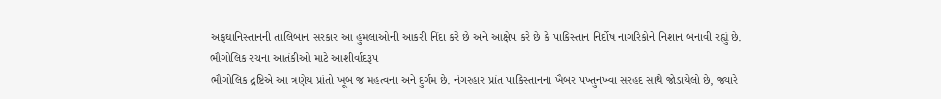અફઘાનિસ્તાનની તાલિબાન સરકાર આ હુમલાઓની આકરી નિંદા કરે છે અને આક્ષેપ કરે છે કે પાકિસ્તાન નિર્દોષ નાગરિકોને નિશાન બનાવી રહ્યું છે.
ભૌગોલિક રચના આતંકીઓ માટે આશીર્વાદરૂપ
ભૌગોલિક દ્રષ્ટિએ આ ત્રણેય પ્રાંતો ખૂબ જ મહત્વના અને દુર્ગમ છે. નંગરહાર પ્રાંત પાકિસ્તાનના ખૈબર પખ્તુનખ્વા સરહદ સાથે જોડાયેલો છે, જ્યારે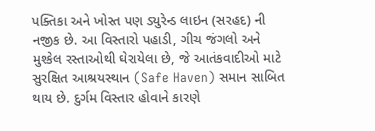પક્તિકા અને ખોસ્ત પણ ડ્યુરેન્ડ લાઇન (સરહદ) ની નજીક છે. આ વિસ્તારો પહાડી, ગીચ જંગલો અને મુશ્કેલ રસ્તાઓથી ઘેરાયેલા છે, જે આતંકવાદીઓ માટે સુરક્ષિત આશ્રયસ્થાન (Safe Haven) સમાન સાબિત થાય છે. દુર્ગમ વિસ્તાર હોવાને કારણે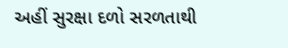અહીં સુરક્ષા દળો સરળતાથી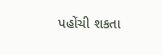પહોંચી શકતા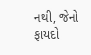નથી, જેનો ફાયદો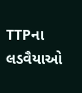TTPના લડવૈયાઓ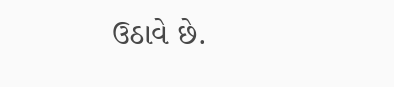ઉઠાવે છે.